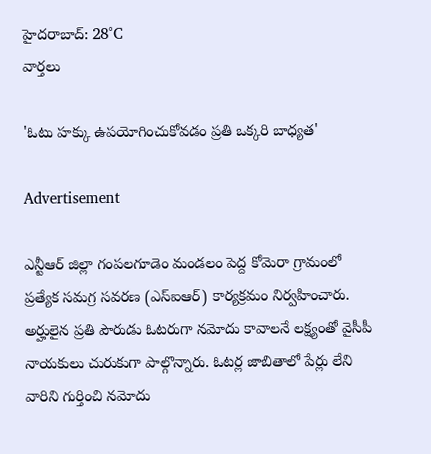హైదరాబాద్: 28°C
వార్తలు

'ఓటు హక్కు ఉపయోగించుకోవడం ప్రతి ఒక్కరి బాధ్యత'

Advertisement

ఎన్టీఆర్ జిల్లా గంపలగూడెం మండలం పెద్ద కోమెరా గ్రామంలో ప్రత్యేక సమగ్ర సవరణ (ఎస్‌ఐఆర్) కార్యక్రమం నిర్వహించారు. అర్హులైన ప్రతి పౌరుడు ఓటరుగా నమోదు కావాలనే లక్ష్యంతో వైసీపీ నాయకులు చురుకుగా పాల్గొన్నారు. ఓటర్ల జాబితాలో పేర్లు లేని వారిని గుర్తించి నమోదు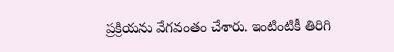ప్రక్రియను వేగవంతం చేశారు. ఇంటింటికీ తిరిగి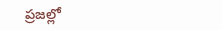ప్రజల్లో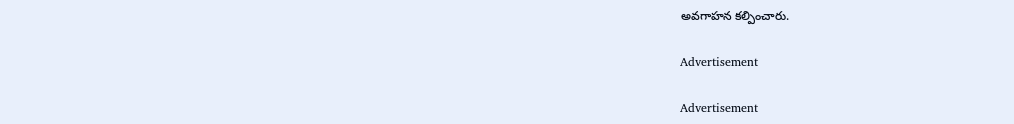అవగాహన కల్పించారు.

Advertisement

Advertisement